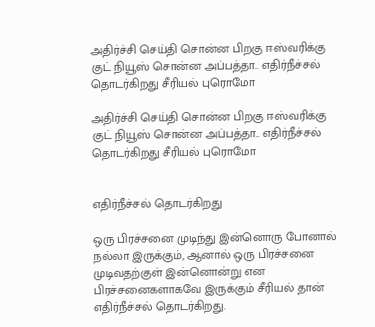அதிர்ச்சி செய்தி சொன்ன பிறகு ஈஸ்வரிக்கு குட் நியூஸ் சொன்ன அப்பத்தா.. எதிர்நீச்சல் தொடர்கிறது சீரியல் புரொமோ

அதிர்ச்சி செய்தி சொன்ன பிறகு ஈஸ்வரிக்கு குட் நியூஸ் சொன்ன அப்பத்தா.. எதிர்நீச்சல் தொடர்கிறது சீரியல் புரொமோ


எதிர்நீச்சல் தொடர்கிறது

ஒரு பிரச்சனை முடிந்து இன்னொரு போனால் நல்லா இருக்கும், ஆனால் ஒரு பிரச்சனை முடிவதற்குள் இன்னொன்று என பிரச்சனைகளாகவே இருக்கும் சீரியல் தான் எதிர்நீச்சல் தொடர்கிறது.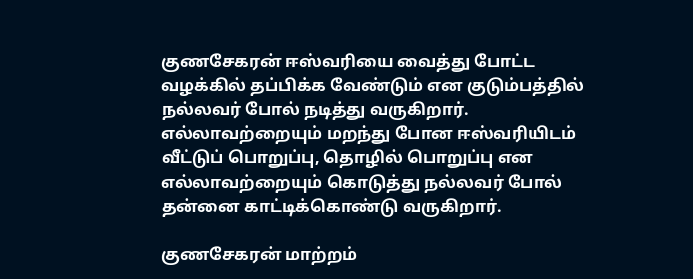குணசேகரன் ஈஸ்வரியை வைத்து போட்ட வழக்கில் தப்பிக்க வேண்டும் என குடும்பத்தில் நல்லவர் போல் நடித்து வருகிறார். எல்லாவற்றையும் மறந்து போன ஈஸ்வரியிடம் வீட்டுப் பொறுப்பு, தொழில் பொறுப்பு என எல்லாவற்றையும் கொடுத்து நல்லவர் போல் தன்னை காட்டிக்கொண்டு வருகிறார்.

குணசேகரன் மாற்றம்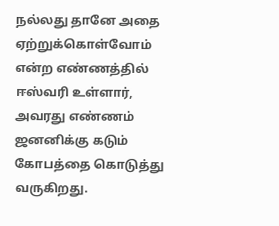நல்லது தானே அதை ஏற்றுக்கொள்வோம் என்ற எண்ணத்தில் ஈஸ்வரி உள்ளார், அவரது எண்ணம் ஜனனிக்கு கடும் கோபத்தை கொடுத்து வருகிறது.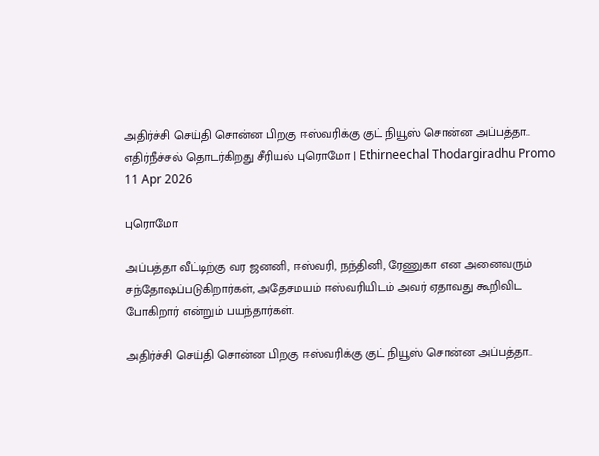அதிர்ச்சி செய்தி சொன்ன பிறகு ஈஸ்வரிக்கு குட் நியூஸ் சொன்ன அப்பத்தா.. எதிர்நீச்சல் தொடர்கிறது சீரியல் புரொமோ | Ethirneechal Thodargiradhu Promo 11 Apr 2026

புரொமோ

அப்பத்தா வீட்டிற்கு வர ஜனனி, ஈஸ்வரி, நந்தினி, ரேணுகா என அனைவரும் சந்தோஷப்படுகிறார்கள், அதேசமயம் ஈஸ்வரியிடம் அவர் ஏதாவது கூறிவிட போகிறார் என்றும் பயந்தார்கள்.

அதிர்ச்சி செய்தி சொன்ன பிறகு ஈஸ்வரிக்கு குட் நியூஸ் சொன்ன அப்பத்தா..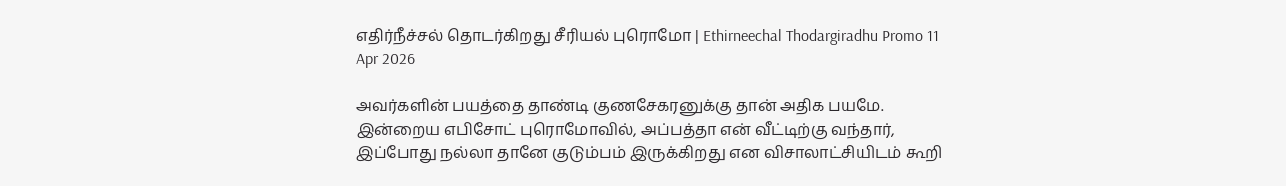எதிர்நீச்சல் தொடர்கிறது சீரியல் புரொமோ | Ethirneechal Thodargiradhu Promo 11 Apr 2026

அவர்களின் பயத்தை தாண்டி குணசேகரனுக்கு தான் அதிக பயமே. இன்றைய எபிசோட் புரொமோவில், அப்பத்தா என் வீட்டிற்கு வந்தார், இப்போது நல்லா தானே குடும்பம் இருக்கிறது என விசாலாட்சியிடம் கூறி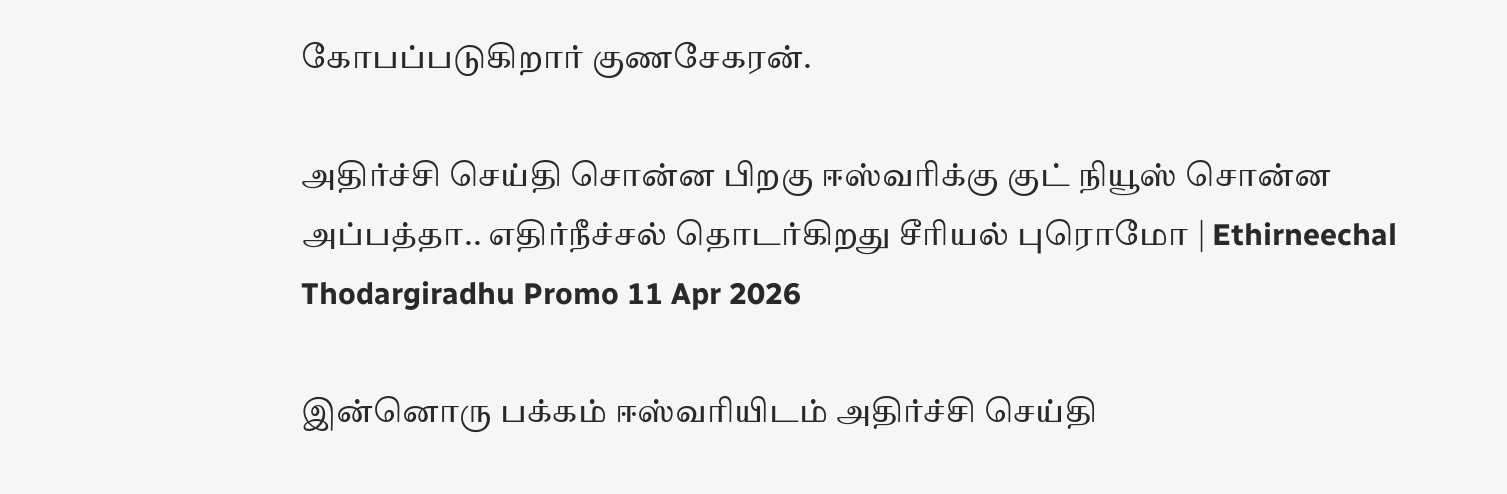கோபப்படுகிறார் குணசேகரன்.

அதிர்ச்சி செய்தி சொன்ன பிறகு ஈஸ்வரிக்கு குட் நியூஸ் சொன்ன அப்பத்தா.. எதிர்நீச்சல் தொடர்கிறது சீரியல் புரொமோ | Ethirneechal Thodargiradhu Promo 11 Apr 2026

இன்னொரு பக்கம் ஈஸ்வரியிடம் அதிர்ச்சி செய்தி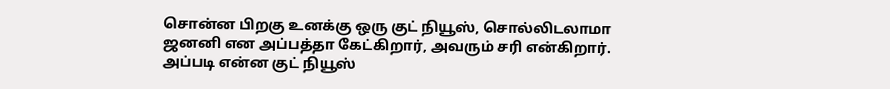சொன்ன பிறகு உனக்கு ஒரு குட் நியூஸ், சொல்லிடலாமா ஜனனி என அப்பத்தா கேட்கிறார், அவரும் சரி என்கிறார். அப்படி என்ன குட் நியூஸ்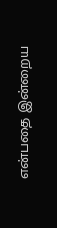என்பதை இன்றைய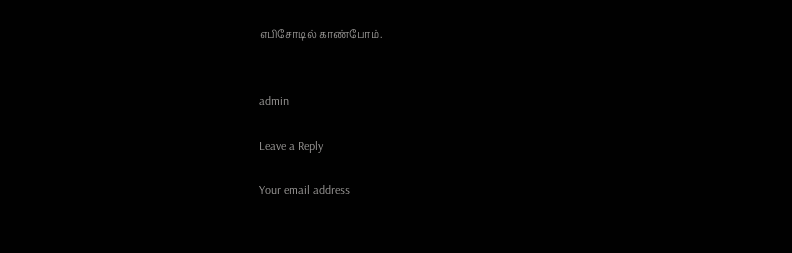எபிசோடில் காண்போம்.


admin

Leave a Reply

Your email address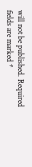will not be published. Required fields are marked *